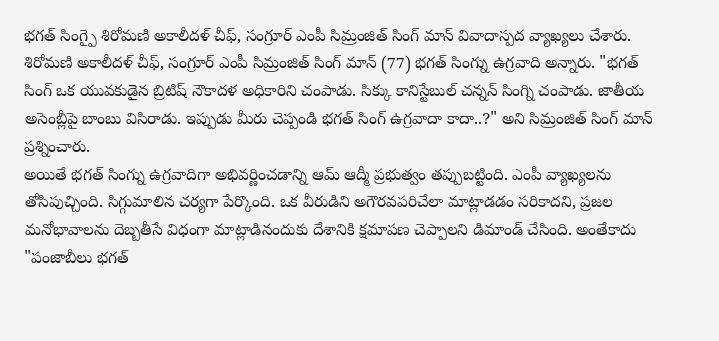భగత్ సింగ్పై శిరోమణి అకాలీదళ్ చీఫ్, సంగ్రూర్ ఎంపీ సిమ్రంజిత్ సింగ్ మాన్ వివాదాస్పద వ్యాఖ్యలు చేశారు. శిరోమణి అకాలీదళ్ చీఫ్, సంగ్రూర్ ఎంపీ సిమ్రంజిత్ సింగ్ మాన్ (77) భగత్ సింగ్ను ఉగ్రవాది అన్నారు. "భగత్ సింగ్ ఒక యువకుడైన బ్రిటిష్ నౌకాదళ అధికారిని చంపాడు. సిక్కు కానిస్టేబుల్ చన్నన్ సింగ్ని చంపాడు. జాతీయ అసెంబ్లీపై బాంబు విసిరాడు. ఇప్పుడు మీరు చెప్పండి భగత్ సింగ్ ఉగ్రవాదా కాదా..?" అని సిమ్రంజిత్ సింగ్ మాన్ ప్రశ్నించారు.
అయితే భగత్ సింగ్ను ఉగ్రవాదిగా అభివర్ణించడాన్ని ఆమ్ ఆద్మీ ప్రభుత్వం తప్పుబట్టింది. ఎంపీ వ్యాఖ్యలను తోసిపుచ్చింది. సిగ్గుమాలిన చర్యగా పేర్కొంది. ఒక వీరుడిని అగౌరవపరిచేలా మాట్లాడడం సరికాదని, ప్రజల మనోభావాలను దెబ్బతీసే విధంగా మాట్లాడినందుకు దేశానికి క్షమాపణ చెప్పాలని డిమాండ్ చేసింది. అంతేకాదు "పంజాబీలు భగత్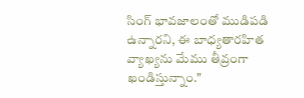సింగ్ భావజాలంతో ముడిపడి ఉన్నారని, ఈ బాధ్యతారహిత వ్యాఖ్యను మేము తీవ్రంగా ఖండిస్తున్నాం."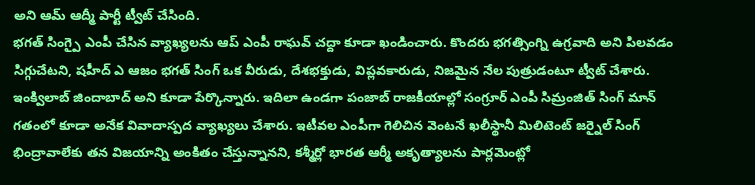అని ఆమ్ ఆద్మీ పార్టీ ట్వీట్ చేసింది.
భగత్ సింగ్పై ఎంపీ చేసిన వ్యాఖ్యలను ఆప్ ఎంపీ రాఘవ్ చద్దా కూడా ఖండించారు. కొందరు భగత్సింగ్ని ఉగ్రవాది అని పిలవడం సిగ్గుచేటని, షహీద్ ఎ ఆజం భగత్ సింగ్ ఒక వీరుడు, దేశభక్తుడు, విప్లవకారుడు, నిజమైన నేల పుత్రుడంటూ ట్వీట్ చేశారు. ఇంక్విలాబ్ జిందాబాద్ అని కూడా పేర్కొన్నారు. ఇదిలా ఉండగా పంజాబ్ రాజకీయాల్లో సంగ్రూర్ ఎంపీ సిమ్రంజిత్ సింగ్ మాన్ గతంలో కూడా అనేక వివాదాస్పద వ్యాఖ్యలు చేశారు. ఇటీవల ఎంపీగా గెలిచిన వెంటనే ఖలీస్థానీ మిలిటెంట్ జర్నైల్ సింగ్ భింద్రావాలేకు తన విజయాన్ని అంకితం చేస్తున్నానని, కశ్మీర్లో భారత ఆర్మీ అకృత్యాలను పార్లమెంట్లో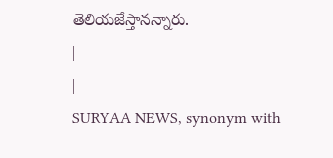తెలియజేస్తానన్నారు.
|
|
SURYAA NEWS, synonym with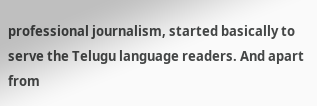professional journalism, started basically to serve the Telugu language readers. And apart from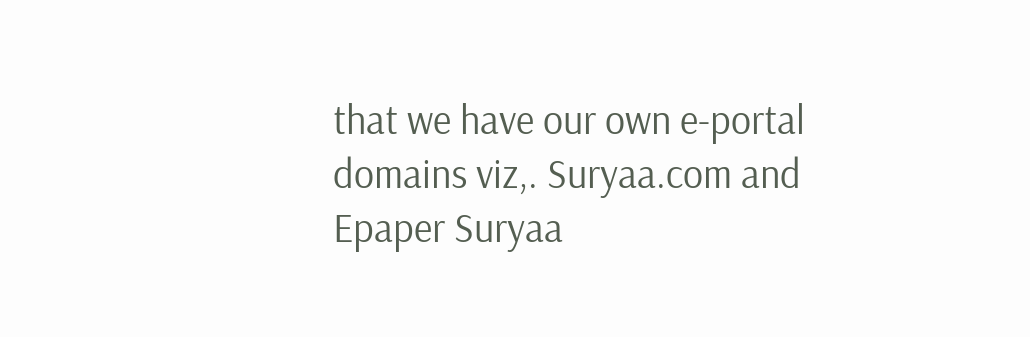that we have our own e-portal domains viz,. Suryaa.com and Epaper Suryaa